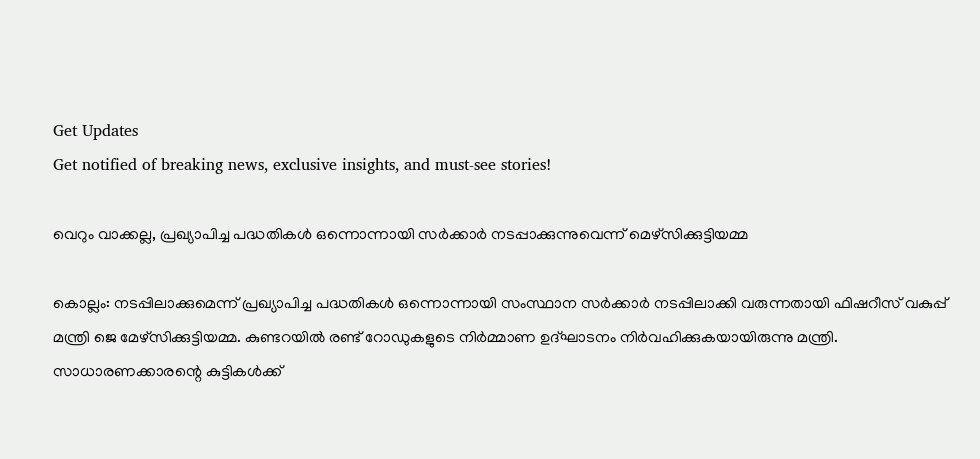Get Updates
Get notified of breaking news, exclusive insights, and must-see stories!

വെറും വാക്കല്ല, പ്രഖ്യാപിച്ച പദ്ധതികള്‍ ഒന്നൊന്നായി സർക്കാർ നടപ്പാക്കുന്നുവെന്ന് മെഴ്സിക്കുട്ടിയമ്മ

കൊല്ലം: നടപ്പിലാക്കുമെന്ന് പ്രഖ്യാപിച്ച പദ്ധതികള്‍ ഒന്നൊന്നായി സംസ്ഥാന സര്‍ക്കാര്‍ നടപ്പിലാക്കി വരുന്നതായി ഫിഷറീസ് വകുപ്പ് മന്ത്രി ജെ മേഴ്‌സിക്കുട്ടിയമ്മ. കുണ്ടറയില്‍ രണ്ട് റോഡുകളുടെ നിര്‍മ്മാണ ഉദ്ഘാടനം നിര്‍വഹിക്കുകയായിരുന്നു മന്ത്രി. സാധാരണക്കാരന്റെ കുട്ടികള്‍ക്ക്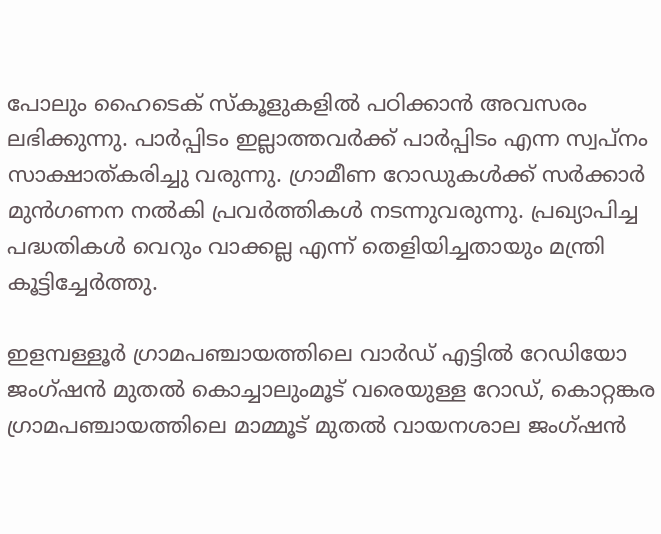പോലും ഹൈടെക് സ്‌കൂളുകളില്‍ പഠിക്കാന്‍ അവസരം ലഭിക്കുന്നു. പാര്‍പ്പിടം ഇല്ലാത്തവര്‍ക്ക് പാര്‍പ്പിടം എന്ന സ്വപ്നം സാക്ഷാത്കരിച്ചു വരുന്നു. ഗ്രാമീണ റോഡുകള്‍ക്ക് സര്‍ക്കാര്‍ മുന്‍ഗണന നല്‍കി പ്രവര്‍ത്തികള്‍ നടന്നുവരുന്നു. പ്രഖ്യാപിച്ച പദ്ധതികള്‍ വെറും വാക്കല്ല എന്ന് തെളിയിച്ചതായും മന്ത്രി കൂട്ടിച്ചേര്‍ത്തു.

ഇളമ്പള്ളൂര്‍ ഗ്രാമപഞ്ചായത്തിലെ വാര്‍ഡ് എട്ടില്‍ റേഡിയോ ജംഗ്ഷന്‍ മുതല്‍ കൊച്ചാലുംമൂട് വരെയുള്ള റോഡ്, കൊറ്റങ്കര ഗ്രാമപഞ്ചായത്തിലെ മാമ്മൂട് മുതല്‍ വായനശാല ജംഗ്ഷന്‍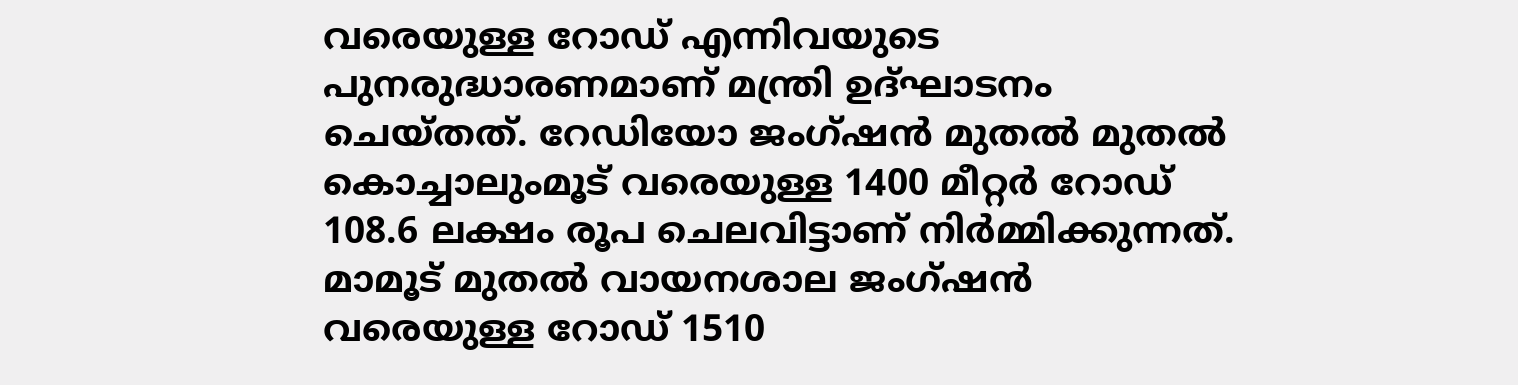വരെയുള്ള റോഡ് എന്നിവയുടെ പുനരുദ്ധാരണമാണ് മന്ത്രി ഉദ്ഘാടനം ചെയ്തത്. റേഡിയോ ജംഗ്ഷന്‍ മുതല്‍ മുതല്‍ കൊച്ചാലുംമൂട് വരെയുള്ള 1400 മീറ്റര്‍ റോഡ് 108.6 ലക്ഷം രൂപ ചെലവിട്ടാണ് നിര്‍മ്മിക്കുന്നത്. മാമൂട് മുതല്‍ വായനശാല ജംഗ്ഷന്‍ വരെയുള്ള റോഡ് 1510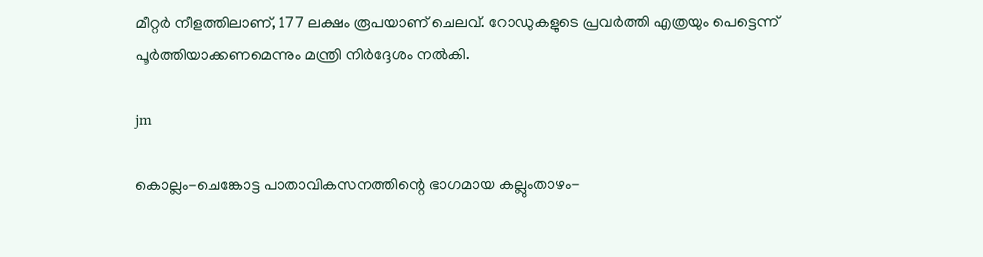മീറ്റര്‍ നീളത്തിലാണ്, 177 ലക്ഷം രൂപയാണ് ചെലവ്. റോഡുകളുടെ പ്രവര്‍ത്തി എത്രയും പെട്ടെന്ന് പൂര്‍ത്തിയാക്കണമെന്നും മന്ത്രി നിര്‍ദ്ദേശം നല്‍കി.

jm

കൊല്ലം-ചെങ്കോട്ട പാതാവികസനത്തിന്റെ ഭാഗമായ കല്ലുംതാഴം-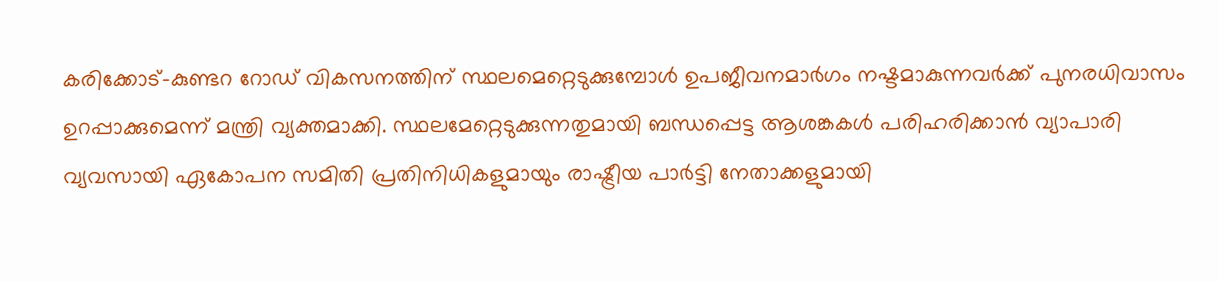കരിക്കോട്-കുണ്ടറ റോഡ് വികസനത്തിന് സ്ഥലമെറ്റെടുക്കുമ്പോള്‍ ഉപജീവനമാര്‍ഗം നഷ്ടമാകുന്നവര്‍ക്ക് പുനരധിവാസം ഉറപ്പാക്കുമെന്ന് മന്ത്രി വ്യക്തമാക്കി. സ്ഥലമേറ്റെടുക്കുന്നതുമായി ബന്ധപ്പെട്ട ആശങ്കകള്‍ പരിഹരിക്കാന്‍ വ്യാപാരി വ്യവസായി ഏകോപന സമിതി പ്രതിനിധികളുമായും രാഷ്ട്രീയ പാര്‍ട്ടി നേതാക്കളുമായി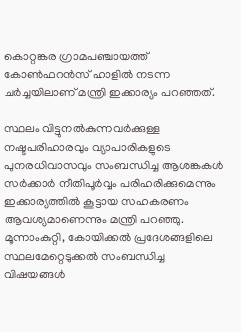കൊറ്റങ്കര ഗ്രാമപഞ്ചായത്ത് കോണ്‍ഫറന്‍സ് ഹാളില്‍ നടന്ന ചര്‍ച്ചയിലാണ് മന്ത്രി ഇക്കാര്യം പറഞ്ഞത്.

സ്ഥലം വിട്ടുനല്‍കുന്നവര്‍ക്കുള്ള നഷ്ടപരിഹാരവും വ്യാപാരികളുടെ പുനരധിവാസവും സംബന്ധിച്ച ആശങ്കകള്‍ സര്‍ക്കാര്‍ നീതിപൂര്‍വ്വം പരിഹരിക്കുമെന്നും ഇക്കാര്യത്തില്‍ കൂട്ടായ സഹകരണം ആവശ്യമാണെന്നും മന്ത്രി പറഞ്ഞു. മൂന്നാംകുറ്റി, കോയിക്കല്‍ പ്രദേശങ്ങളിലെ സ്ഥലമേറ്റെടുക്കല്‍ സംബന്ധിച്ച വിഷയങ്ങള്‍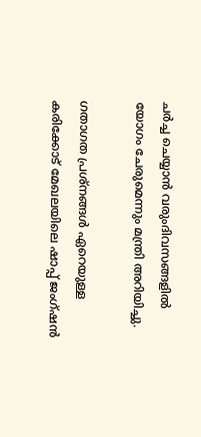ചര്‍ച്ച ചെയ്യാന്‍ വരുംദിവസങ്ങളില്‍ യോഗം ചേരുമെന്നും മന്ത്രി അറിയിച്ചു.

ഗതാഗത പ്രശ്‌നങ്ങള്‍ ഏറെയുള്ള കരിക്കോട് മേഖലയിലെ ഷാപ്പ് ജംഗ്ഷന്‍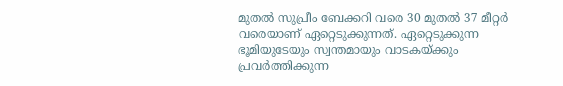മുതല്‍ സുപ്രീം ബേക്കറി വരെ 30 മുതല്‍ 37 മീറ്റര്‍ വരെയാണ് ഏറ്റെടുക്കുന്നത്. ഏറ്റെടുക്കുന്ന ഭൂമിയുടേയും സ്വന്തമായും വാടകയ്ക്കും പ്രവര്‍ത്തിക്കുന്ന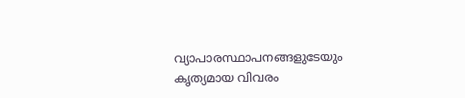വ്യാപാരസ്ഥാപനങ്ങളുടേയും കൃത്യമായ വിവരം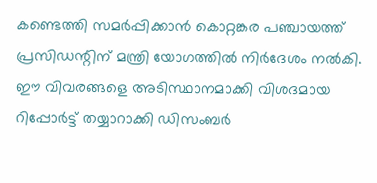കണ്ടെത്തി സമര്‍പ്പിക്കാന്‍ കൊറ്റങ്കര പഞ്ചായത്ത് പ്രസിഡന്റിന് മന്ത്രി യോഗത്തില്‍ നിര്‍ദേശം നല്‍കി. ഈ വിവരങ്ങളെ അടിസ്ഥാനമാക്കി വിശദമായ റിപ്പോര്‍ട്ട് തയ്യാറാക്കി ഡിസംബര്‍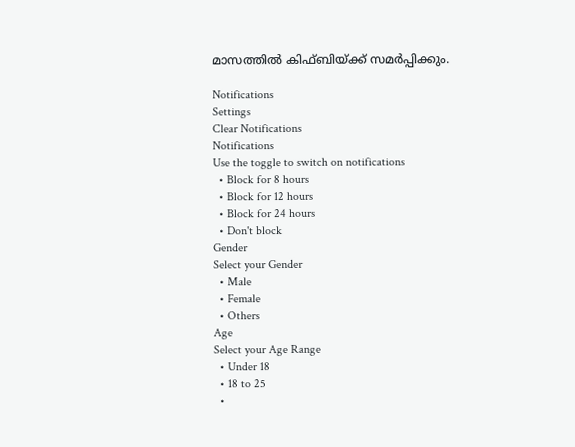മാസത്തില്‍ കിഫ്ബിയ്ക്ക് സമര്‍പ്പിക്കും.

Notifications
Settings
Clear Notifications
Notifications
Use the toggle to switch on notifications
  • Block for 8 hours
  • Block for 12 hours
  • Block for 24 hours
  • Don't block
Gender
Select your Gender
  • Male
  • Female
  • Others
Age
Select your Age Range
  • Under 18
  • 18 to 25
  •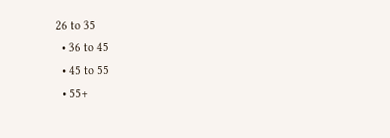26 to 35
  • 36 to 45
  • 45 to 55
  • 55+